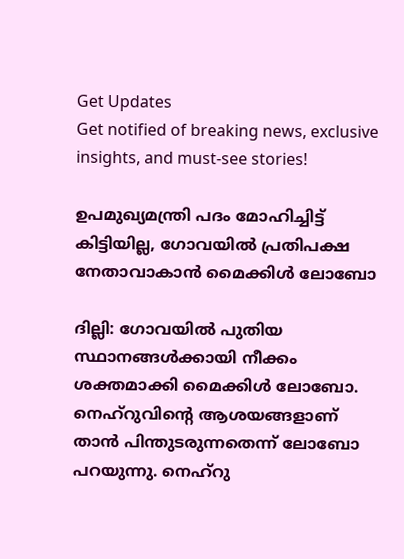Get Updates
Get notified of breaking news, exclusive insights, and must-see stories!

ഉപമുഖ്യമന്ത്രി പദം മോഹിച്ചിട്ട് കിട്ടിയില്ല, ഗോവയില്‍ പ്രതിപക്ഷ നേതാവാകാന്‍ മൈക്കിള്‍ ലോബോ

ദില്ലി: ഗോവയില്‍ പുതിയ സ്ഥാനങ്ങള്‍ക്കായി നീക്കം ശക്തമാക്കി മൈക്കിള്‍ ലോബോ. നെഹ്‌റുവിന്റെ ആശയങ്ങളാണ് താന്‍ പിന്തുടരുന്നതെന്ന് ലോബോ പറയുന്നു. നെഹ്‌റു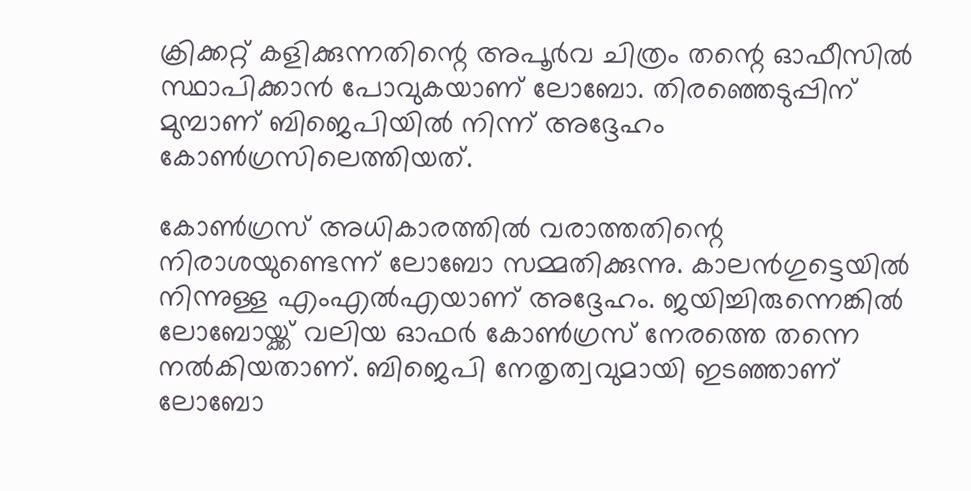ക്രിക്കറ്റ് കളിക്കുന്നതിന്റെ അപൂര്‍വ ചിത്രം തന്റെ ഓഫീസില്‍ സ്ഥാപിക്കാന്‍ പോവുകയാണ് ലോബോ. തിരഞ്ഞെടുപ്പിന് മുമ്പാണ് ബിജെപിയില്‍ നിന്ന് അദ്ദേഹം കോണ്‍ഗ്രസിലെത്തിയത്.

കോണ്‍ഗ്രസ് അധികാരത്തില്‍ വരാത്തതിന്റെ നിരാശയുണ്ടെന്ന് ലോബോ സമ്മതിക്കുന്നു. കാലന്‍ഗുട്ടെയില്‍ നിന്നുള്ള എംഎല്‍എയാണ് അദ്ദേഹം. ജയിച്ചിരുന്നെങ്കില്‍ ലോബോയ്ക്ക് വലിയ ഓഫര്‍ കോണ്‍ഗ്രസ് നേരത്തെ തന്നെ നല്‍കിയതാണ്. ബിജെപി നേതൃത്വവുമായി ഇടഞ്ഞാണ് ലോബോ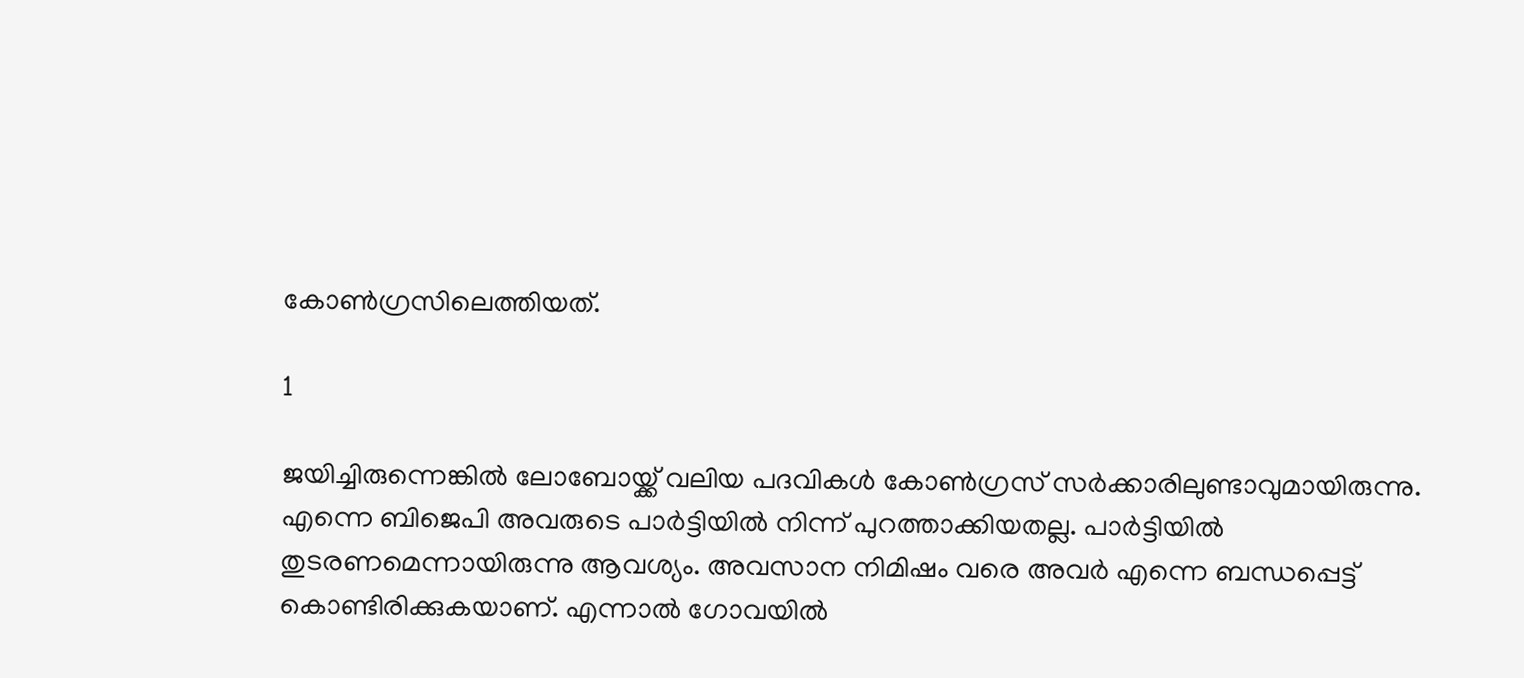കോണ്‍ഗ്രസിലെത്തിയത്.

1

ജയിച്ചിരുന്നെങ്കില്‍ ലോബോയ്ക്ക് വലിയ പദവികള്‍ കോണ്‍ഗ്രസ് സര്‍ക്കാരിലുണ്ടാവുമായിരുന്നു. എന്നെ ബിജെപി അവരുടെ പാര്‍ട്ടിയില്‍ നിന്ന് പുറത്താക്കിയതല്ല. പാര്‍ട്ടിയില്‍ തുടരണമെന്നായിരുന്നു ആവശ്യം. അവസാന നിമിഷം വരെ അവര്‍ എന്നെ ബന്ധപ്പെട്ട് കൊണ്ടിരിക്കുകയാണ്. എന്നാല്‍ ഗോവയില്‍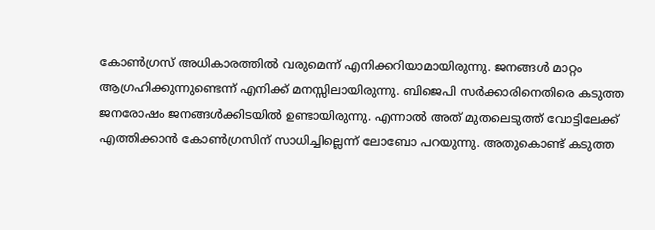കോണ്‍ഗ്രസ് അധികാരത്തില്‍ വരുമെന്ന് എനിക്കറിയാമായിരുന്നു. ജനങ്ങള്‍ മാറ്റം ആഗ്രഹിക്കുന്നുണ്ടെന്ന് എനിക്ക് മനസ്സിലായിരുന്നു. ബിജെപി സര്‍ക്കാരിനെതിരെ കടുത്ത ജനരോഷം ജനങ്ങള്‍ക്കിടയില്‍ ഉണ്ടായിരുന്നു. എന്നാല്‍ അത് മുതലെടുത്ത് വോട്ടിലേക്ക് എത്തിക്കാന്‍ കോണ്‍ഗ്രസിന് സാധിച്ചില്ലെന്ന് ലോബോ പറയുന്നു. അതുകൊണ്ട് കടുത്ത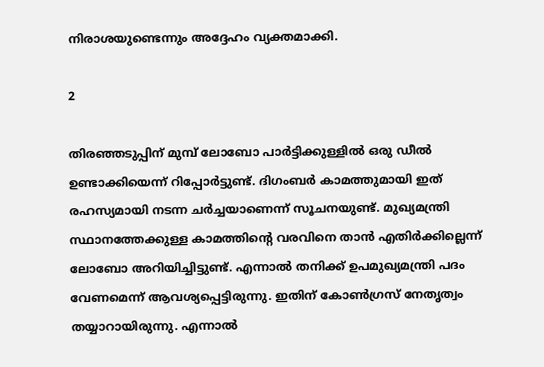നിരാശയുണ്ടെന്നും അദ്ദേഹം വ്യക്തമാക്കി.

2

തിരഞ്ഞടുപ്പിന് മുമ്പ് ലോബോ പാര്‍ട്ടിക്കുള്ളില്‍ ഒരു ഡീല്‍ ഉണ്ടാക്കിയെന്ന് റിപ്പോര്‍ട്ടുണ്ട്. ദിഗംബര്‍ കാമത്തുമായി ഇത് രഹസ്യമായി നടന്ന ചര്‍ച്ചയാണെന്ന് സൂചനയുണ്ട്. മുഖ്യമന്ത്രി സ്ഥാനത്തേക്കുള്ള കാമത്തിന്റെ വരവിനെ താന്‍ എതിര്‍ക്കില്ലെന്ന് ലോബോ അറിയിച്ചിട്ടുണ്ട്. എന്നാല്‍ തനിക്ക് ഉപമുഖ്യമന്ത്രി പദം വേണമെന്ന് ആവശ്യപ്പെട്ടിരുന്നു. ഇതിന് കോണ്‍ഗ്രസ് നേതൃത്വം തയ്യാറായിരുന്നു. എന്നാല്‍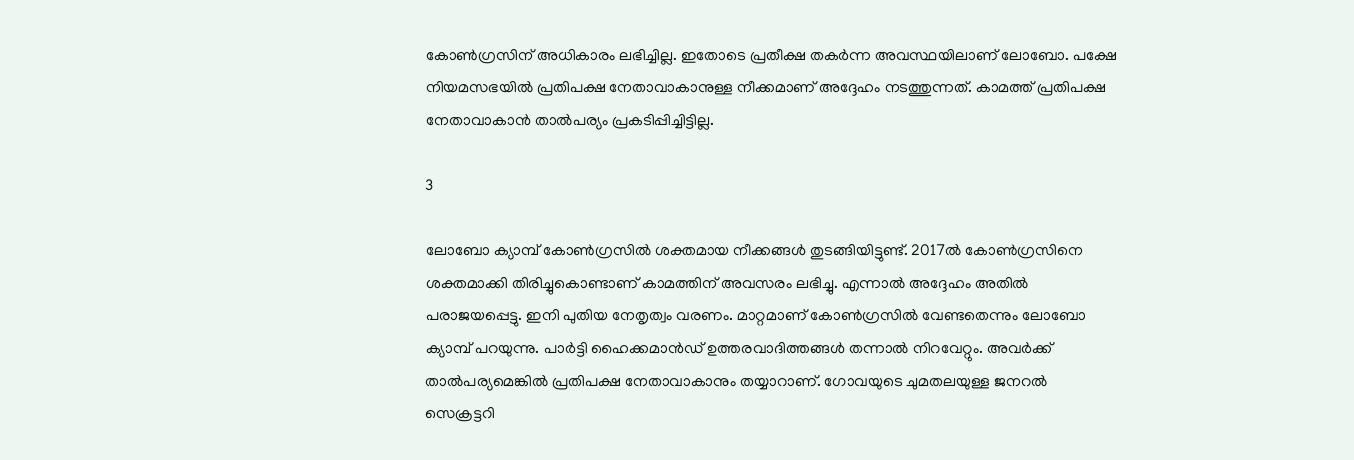കോണ്‍ഗ്രസിന് അധികാരം ലഭിച്ചില്ല. ഇതോടെ പ്രതീക്ഷ തകര്‍ന്ന അവസ്ഥയിലാണ് ലോബോ. പക്ഷേ നിയമസഭയില്‍ പ്രതിപക്ഷ നേതാവാകാനുള്ള നീക്കമാണ് അദ്ദേഹം നടത്തുന്നത്. കാമത്ത് പ്രതിപക്ഷ നേതാവാകാന്‍ താല്‍പര്യം പ്രകടിപ്പിച്ചിട്ടില്ല.

3

ലോബോ ക്യാമ്പ് കോണ്‍ഗ്രസില്‍ ശക്തമായ നീക്കങ്ങള്‍ തുടങ്ങിയിട്ടുണ്ട്. 2017ല്‍ കോണ്‍ഗ്രസിനെ ശക്തമാക്കി തിരിച്ചുകൊണ്ടാണ് കാമത്തിന് അവസരം ലഭിച്ചു. എന്നാല്‍ അദ്ദേഹം അതില്‍ പരാജയപ്പെട്ടു. ഇനി പുതിയ നേതൃത്വം വരണം. മാറ്റമാണ് കോണ്‍ഗ്രസില്‍ വേണ്ടതെന്നും ലോബോ ക്യാമ്പ് പറയുന്നു. പാര്‍ട്ടി ഹൈക്കമാന്‍ഡ് ഉത്തരവാദിത്തങ്ങള്‍ തന്നാല്‍ നിറവേറ്റും. അവര്‍ക്ക് താല്‍പര്യമെങ്കില്‍ പ്രതിപക്ഷ നേതാവാകാനും തയ്യാറാണ്. ഗോവയുടെ ചുമതലയുള്ള ജനറല്‍ സെക്രട്ടറി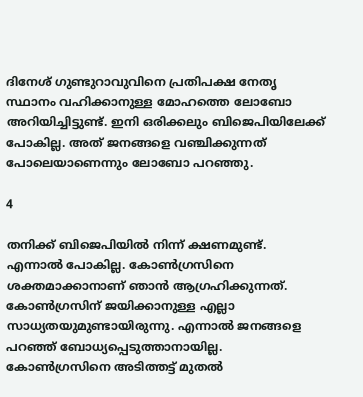ദിനേശ് ഗുണ്ടുറാവുവിനെ പ്രതിപക്ഷ നേതൃ സ്ഥാനം വഹിക്കാനുള്ള മോഹത്തെ ലോബോ അറിയിച്ചിട്ടുണ്ട്. ഇനി ഒരിക്കലും ബിജെപിയിലേക്ക് പോകില്ല. അത് ജനങ്ങളെ വഞ്ചിക്കുന്നത് പോലെയാണെന്നും ലോബോ പറഞ്ഞു.

4

തനിക്ക് ബിജെപിയില്‍ നിന്ന് ക്ഷണമുണ്ട്. എന്നാല്‍ പോകില്ല. കോണ്‍ഗ്രസിനെ ശക്തമാക്കാനാണ് ഞാന്‍ ആഗ്രഹിക്കുന്നത്. കോണ്‍ഗ്രസിന് ജയിക്കാനുള്ള എല്ലാ സാധ്യതയുമുണ്ടായിരുന്നു. എന്നാല്‍ ജനങ്ങളെ പറഞ്ഞ് ബോധ്യപ്പെടുത്താനായില്ല. കോണ്‍ഗ്രസിനെ അടിത്തട്ട് മുതല്‍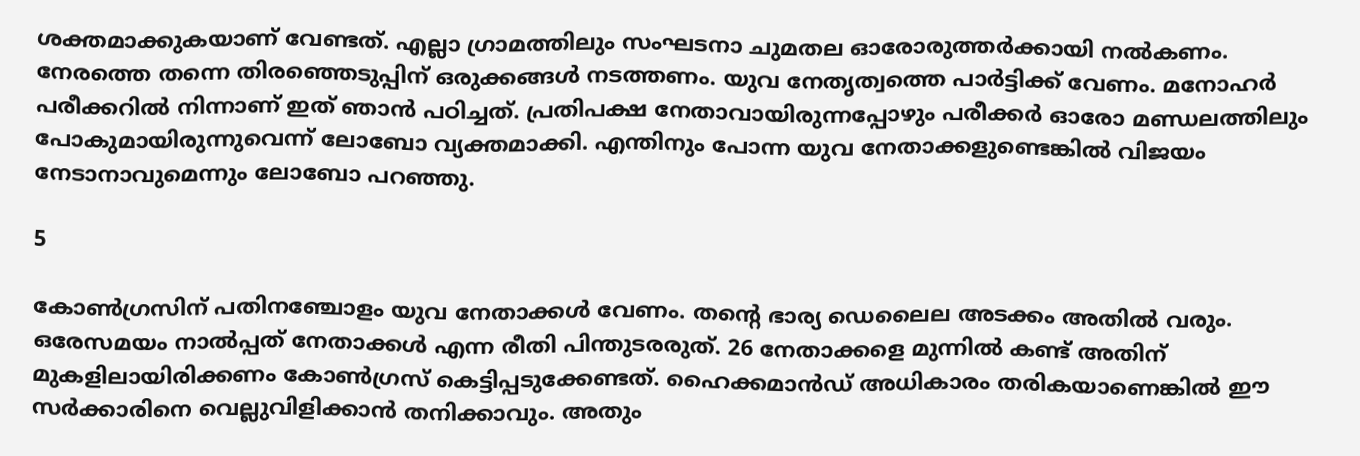ശക്തമാക്കുകയാണ് വേണ്ടത്. എല്ലാ ഗ്രാമത്തിലും സംഘടനാ ചുമതല ഓരോരുത്തര്‍ക്കായി നല്‍കണം. നേരത്തെ തന്നെ തിരഞ്ഞെടുപ്പിന് ഒരുക്കങ്ങള്‍ നടത്തണം. യുവ നേതൃത്വത്തെ പാര്‍ട്ടിക്ക് വേണം. മനോഹര്‍ പരീക്കറില്‍ നിന്നാണ് ഇത് ഞാന്‍ പഠിച്ചത്. പ്രതിപക്ഷ നേതാവായിരുന്നപ്പോഴും പരീക്കര്‍ ഓരോ മണ്ഡലത്തിലും പോകുമായിരുന്നുവെന്ന് ലോബോ വ്യക്തമാക്കി. എന്തിനും പോന്ന യുവ നേതാക്കളുണ്ടെങ്കില്‍ വിജയം നേടാനാവുമെന്നും ലോബോ പറഞ്ഞു.

5

കോണ്‍ഗ്രസിന് പതിനഞ്ചോളം യുവ നേതാക്കള്‍ വേണം. തന്റെ ഭാര്യ ഡെലൈല അടക്കം അതില്‍ വരും. ഒരേസമയം നാല്‍പ്പത് നേതാക്കള്‍ എന്ന രീതി പിന്തുടരരുത്. 26 നേതാക്കളെ മുന്നില്‍ കണ്ട് അതിന് മുകളിലായിരിക്കണം കോണ്‍ഗ്രസ് കെട്ടിപ്പടുക്കേണ്ടത്. ഹൈക്കമാന്‍ഡ് അധികാരം തരികയാണെങ്കില്‍ ഈ സര്‍ക്കാരിനെ വെല്ലുവിളിക്കാന്‍ തനിക്കാവും. അതും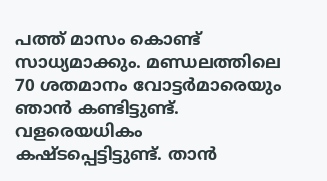പത്ത് മാസം കൊണ്ട് സാധ്യമാക്കും. മണ്ഡലത്തിലെ 70 ശതമാനം വോട്ടര്‍മാരെയും ഞാന്‍ കണ്ടിട്ടുണ്ട്. വളരെയധികം കഷ്ടപ്പെട്ടിട്ടുണ്ട്. താന്‍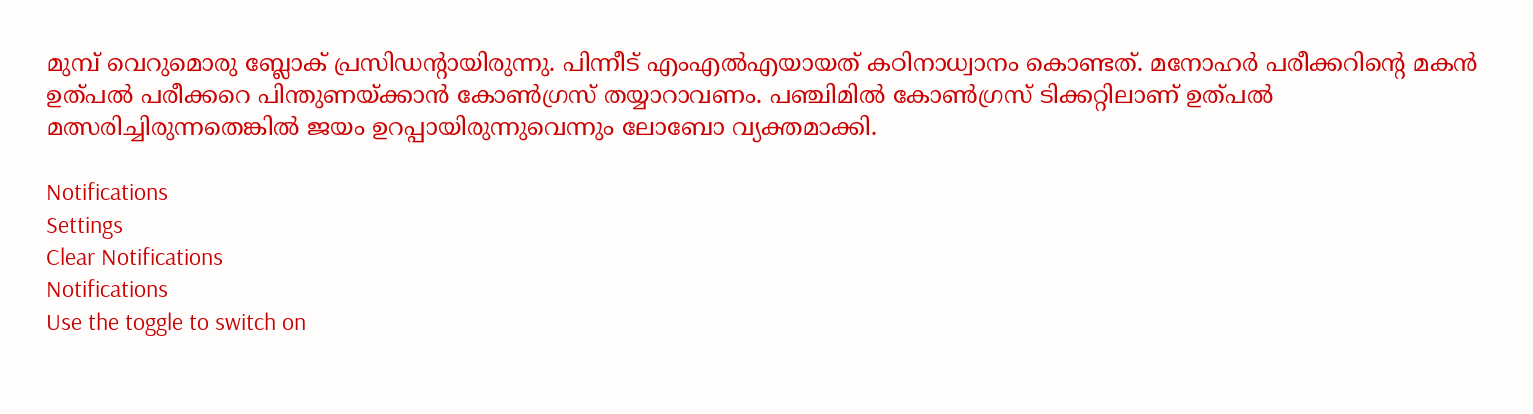മുമ്പ് വെറുമൊരു ബ്ലോക് പ്രസിഡന്റായിരുന്നു. പിന്നീട് എംഎല്‍എയായത് കഠിനാധ്വാനം കൊണ്ടത്. മനോഹര്‍ പരീക്കറിന്റെ മകന്‍ ഉത്പല്‍ പരീക്കറെ പിന്തുണയ്ക്കാന്‍ കോണ്‍ഗ്രസ് തയ്യാറാവണം. പഞ്ചിമില്‍ കോണ്‍ഗ്രസ് ടിക്കറ്റിലാണ് ഉത്പല്‍ മത്സരിച്ചിരുന്നതെങ്കില്‍ ജയം ഉറപ്പായിരുന്നുവെന്നും ലോബോ വ്യക്തമാക്കി.

Notifications
Settings
Clear Notifications
Notifications
Use the toggle to switch on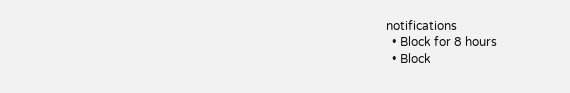notifications
  • Block for 8 hours
  • Block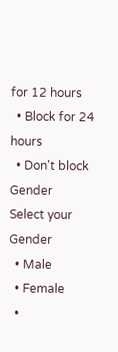for 12 hours
  • Block for 24 hours
  • Don't block
Gender
Select your Gender
  • Male
  • Female
  •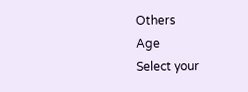Others
Age
Select your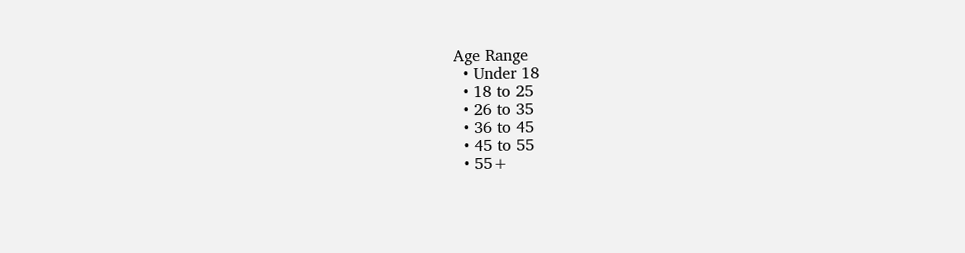Age Range
  • Under 18
  • 18 to 25
  • 26 to 35
  • 36 to 45
  • 45 to 55
  • 55+